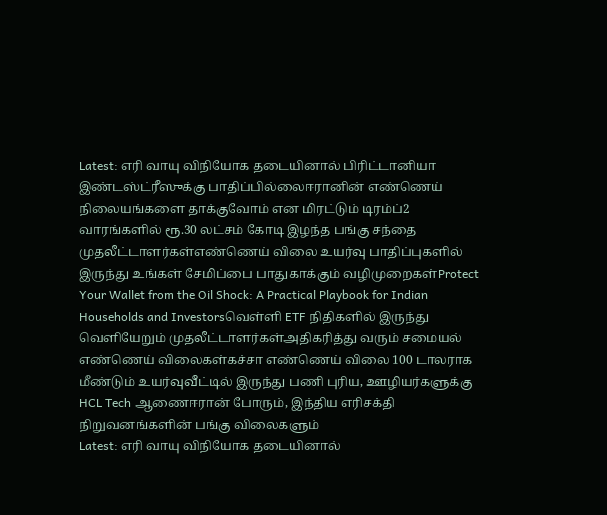Latest: எரி வாயு விநியோக தடையினால் பிரிட்டானியா இண்டஸ்ட்ரீஸுக்கு பாதிப்பில்லைஈரானின் எண்ணெய் நிலையங்களை தாக்குவோம் என மிரட்டும் டிரம்ப்2 வாரங்களில் ரூ.30 லட்சம் கோடி இழந்த பங்கு சந்தை முதலீட்டாளர்கள்எண்ணெய் விலை உயர்வு பாதிப்புகளில் இருந்து உங்கள் சேமிப்பை பாதுகாக்கும் வழிமுறைகள்Protect Your Wallet from the Oil Shock: A Practical Playbook for Indian Households and Investorsவெள்ளி ETF நிதிகளில் இருந்து வெளியேறும் முதலீட்டாளர்கள்அதிகரித்து வரும் சமையல் எண்ணெய் விலைகள்கச்சா எண்ணெய் விலை 100 டாலராக மீண்டும் உயர்வுவீட்டில் இருந்து பணி புரிய, ஊழியர்களுக்கு HCL Tech ஆணைஈரான் போரும், இந்திய எரிசக்தி நிறுவனங்களின் பங்கு விலைகளும்
Latest: எரி வாயு விநியோக தடையினால்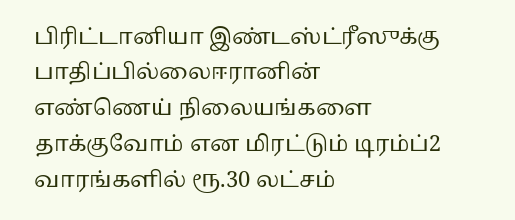பிரிட்டானியா இண்டஸ்ட்ரீஸுக்கு பாதிப்பில்லைஈரானின் எண்ணெய் நிலையங்களை தாக்குவோம் என மிரட்டும் டிரம்ப்2 வாரங்களில் ரூ.30 லட்சம்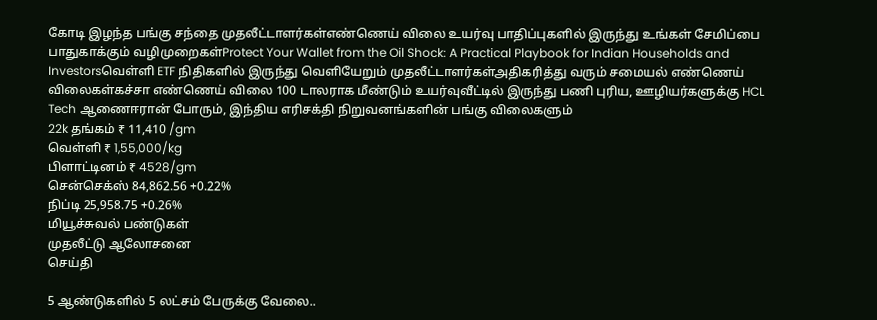கோடி இழந்த பங்கு சந்தை முதலீட்டாளர்கள்எண்ணெய் விலை உயர்வு பாதிப்புகளில் இருந்து உங்கள் சேமிப்பை பாதுகாக்கும் வழிமுறைகள்Protect Your Wallet from the Oil Shock: A Practical Playbook for Indian Households and Investorsவெள்ளி ETF நிதிகளில் இருந்து வெளியேறும் முதலீட்டாளர்கள்அதிகரித்து வரும் சமையல் எண்ணெய் விலைகள்கச்சா எண்ணெய் விலை 100 டாலராக மீண்டும் உயர்வுவீட்டில் இருந்து பணி புரிய, ஊழியர்களுக்கு HCL Tech ஆணைஈரான் போரும், இந்திய எரிசக்தி நிறுவனங்களின் பங்கு விலைகளும்
22k தங்கம் ₹ 11,410 /gm
வெள்ளி ₹ 1,55,000/kg
பிளாட்டினம் ₹ 4528/gm
சென்செக்ஸ் 84,862.56 +0.22%
நிப்டி 25,958.75 +0.26%
மியூச்சுவல் பண்டுகள்
முதலீட்டு ஆலோசனை
செய்தி

5 ஆண்டுகளில் 5 லட்சம் பேருக்கு வேலை..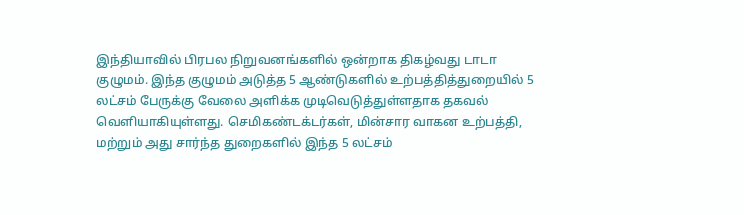இந்தியாவில் பிரபல நிறுவனங்களில் ஒன்றாக திகழ்வது டாடா குழுமம். இந்த குழுமம் அடுத்த 5 ஆண்டுகளில் உற்பத்தித்துறையில் 5 லட்சம் பேருக்கு வேலை அளிக்க முடிவெடுத்துள்ளதாக தகவல் வெளியாகியுள்ளது. செமிகண்டக்டர்கள், மின்சார வாகன உற்பத்தி, மற்றும் அது சார்ந்த துறைகளில் இந்த 5 லட்சம்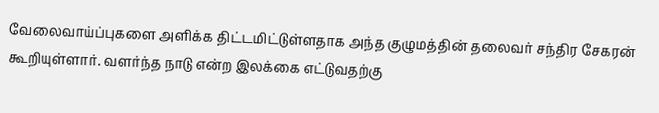வேலைவாய்ப்புகளை அளிக்க திட்டமிட்டுள்ளதாக அந்த குழுமத்தின் தலைவர் சந்திர சேகரன் கூறியுள்ளார். வளர்ந்த நாடு என்ற இலக்கை எட்டுவதற்கு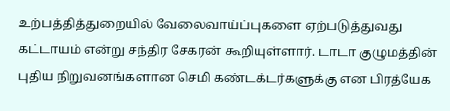உற்பத்தித்துறையில் வேலைவாய்ப்புகளை ஏற்படுத்துவது கட்டாயம் என்று சந்திர சேகரன் கூறியுள்ளார். டாடா குழுமத்தின் புதிய நிறுவனங்களான செமி கண்டக்டர்களுக்கு என பிரத்யேக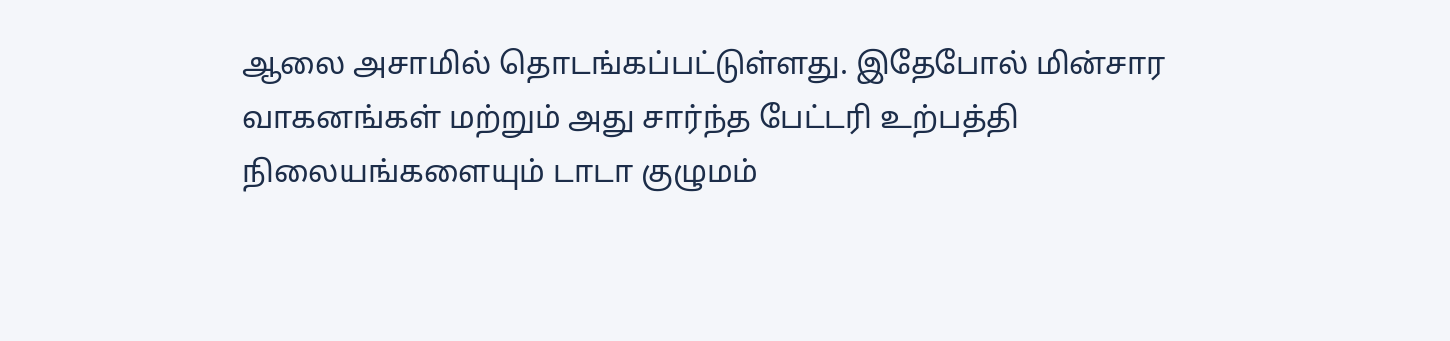ஆலை அசாமில் தொடங்கப்பட்டுள்ளது. இதேபோல் மின்சார வாகனங்கள் மற்றும் அது சார்ந்த பேட்டரி உற்பத்தி நிலையங்களையும் டாடா குழுமம்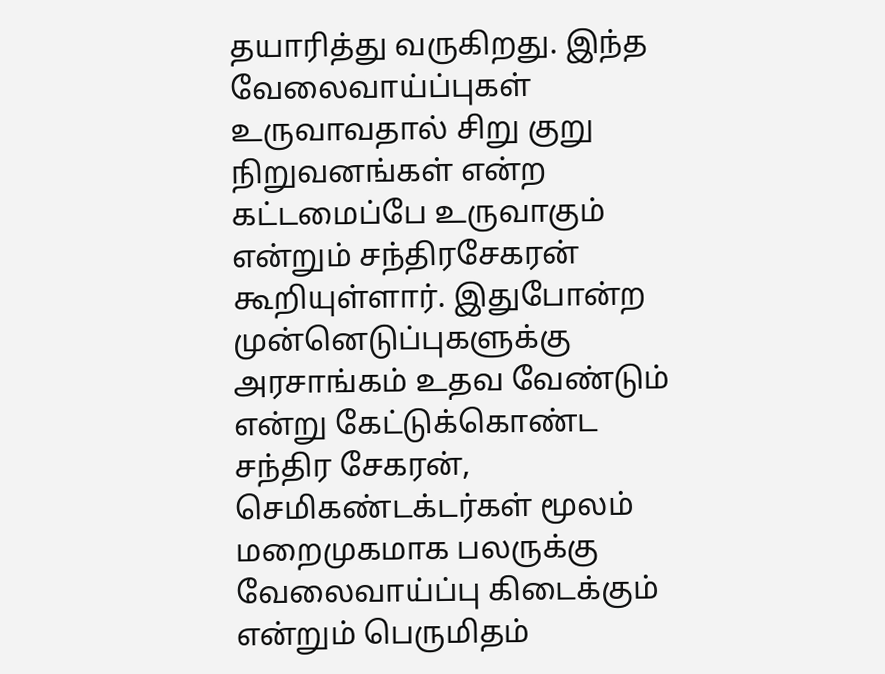தயாரித்து வருகிறது. இந்த வேலைவாய்ப்புகள் உருவாவதால் சிறு குறு நிறுவனங்கள் என்ற கட்டமைப்பே உருவாகும் என்றும் சந்திரசேகரன் கூறியுள்ளார். இதுபோன்ற முன்னெடுப்புகளுக்கு அரசாங்கம் உதவ வேண்டும் என்று கேட்டுக்கொண்ட சந்திர சேகரன், செமிகண்டக்டர்கள் மூலம் மறைமுகமாக பலருக்கு வேலைவாய்ப்பு கிடைக்கும் என்றும் பெருமிதம்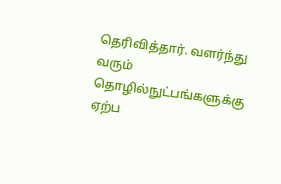தெரிவித்தார். வளர்ந்து வரும் தொழில்நுட்பங்களுக்கு ஏற்ப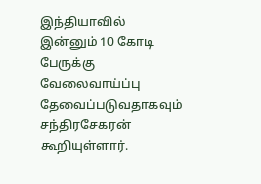இந்தியாவில் இன்னும் 10 கோடி பேருக்கு வேலைவாய்ப்பு தேவைப்படுவதாகவும் சந்திரசேகரன் கூறியுள்ளார்.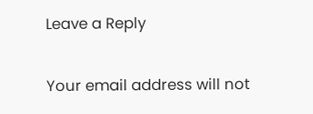Leave a Reply

Your email address will not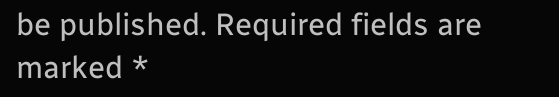be published. Required fields are marked *